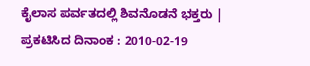ಕೈಲಾಸ ಪರ್ವತದಲ್ಲಿ ಶಿವನೊಡನೆ ಭಕ್ತರು |
ಪ್ರಕಟಿಸಿದ ದಿನಾಂಕ : 2010-02-19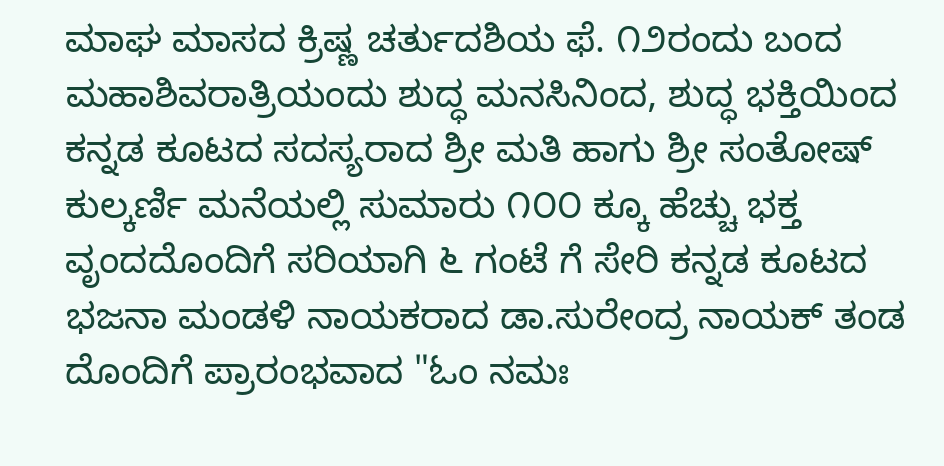ಮಾಘ ಮಾಸದ ಕ್ರಿಷ್ಣ ಚರ್ತುದಶಿಯ ಫೆ. ೧೨ರಂದು ಬಂದ ಮಹಾಶಿವರಾತ್ರಿಯಂದು ಶುದ್ಧ ಮನಸಿನಿಂದ, ಶುದ್ಧ ಭಕ್ತಿಯಿಂದ ಕನ್ನಡ ಕೂಟದ ಸದಸ್ಯರಾದ ಶ್ರೀ ಮತಿ ಹಾಗು ಶ್ರೀ ಸಂತೋಷ್ ಕುಲ್ಕರ್ಣಿ ಮನೆಯಲ್ಲಿ ಸುಮಾರು ೧೦೦ ಕ್ಕೂ ಹೆಚ್ಚು ಭಕ್ತ ವೃಂದದೊಂದಿಗೆ ಸರಿಯಾಗಿ ೬ ಗಂಟೆ ಗೆ ಸೇರಿ ಕನ್ನಡ ಕೂಟದ ಭಜನಾ ಮಂಡಳಿ ನಾಯಕರಾದ ಡಾ.ಸುರೇಂದ್ರ ನಾಯಕ್ ತಂಡ ದೊಂದಿಗೆ ಪ್ರಾರಂಭವಾದ "ಓಂ ನಮಃ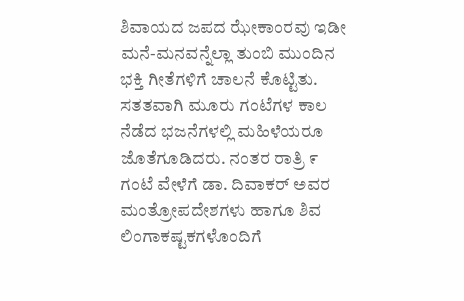ಶಿವಾಯದ ಜಪದ ಝೇಕಾಂರವು ಇಡೀ ಮನೆ-ಮನವನ್ನೆಲ್ಲಾ ತುಂಬಿ ಮುಂದಿನ ಭಕ್ತಿ ಗೀತೆಗಳಿಗೆ ಚಾಲನೆ ಕೊಟ್ಟಿತು.
ಸತತವಾಗಿ ಮೂರು ಗಂಟೆಗಳ ಕಾಲ ನೆಡೆದ ಭಜನೆಗಳಲ್ಲಿ ಮಹಿಳೆಯರೂ ಜೊತೆಗೂಡಿದರು. ನಂತರ ರಾತ್ರಿ ೯ ಗಂಟೆ ವೇಳೆಗೆ ಡಾ. ದಿವಾಕರ್ ಅವರ ಮಂತ್ರೋಪದೇಶಗಳು ಹಾಗೂ ಶಿವ ಲಿಂಗಾಕಷ್ಟಕಗಳೊಂದಿಗೆ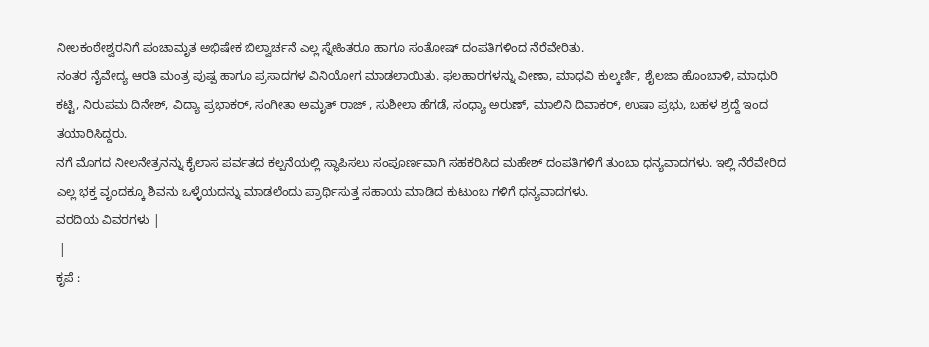ನೀಲಕಂಠೇಶ್ವರನಿಗೆ ಪಂಚಾಮೃತ ಅಭಿಷೇಕ ಬಿಲ್ವಾರ್ಚನೆ ಎಲ್ಲ ಸ್ನೇಹಿತರೂ ಹಾಗೂ ಸಂತೋಷ್ ದಂಪತಿಗಳಿಂದ ನೆರೆವೇರಿತು.
ನಂತರ ನೈವೇದ್ಯ ಆರತಿ ಮಂತ್ರ ಪುಷ್ಪ ಹಾಗೂ ಪ್ರಸಾದಗಳ ವಿನಿಯೋಗ ಮಾಡಲಾಯಿತು. ಫಲಹಾರಗಳನ್ನು ವೀಣಾ, ಮಾಧವಿ ಕುಲ್ಕರ್ಣಿ, ಶೈಲಜಾ ಹೊಂಬಾಳಿ, ಮಾಧುರಿ ಕಟ್ಟಿ, ನಿರುಪಮ ದಿನೇಶ್, ವಿದ್ಯಾ ಪ್ರಭಾಕರ್, ಸಂಗೀತಾ ಅಮೃತ್ ರಾಜ್ , ಸುಶೀಲಾ ಹೆಗಡೆ, ಸಂಧ್ಯಾ ಅರುಣ್, ಮಾಲಿನಿ ದಿವಾಕರ್, ಉಷಾ ಪ್ರಭು, ಬಹಳ ಶ್ರದ್ದೆ ಇಂದ ತಯಾರಿಸಿದ್ದರು.
ನಗೆ ಮೊಗದ ನೀಲನೇತ್ರನನ್ನು ಕೈಲಾಸ ಪರ್ವತದ ಕಲ್ಪನೆಯಲ್ಲಿ ಸ್ಥಾಪಿಸಲು ಸಂಪೂರ್ಣವಾಗಿ ಸಹಕರಿಸಿದ ಮಹೇಶ್ ದಂಪತಿಗಳಿಗೆ ತುಂಬಾ ಧನ್ಯವಾದಗಳು. ಇಲ್ಲಿ ನೆರೆವೇರಿದ ಎಲ್ಲ ಭಕ್ತ ವೃಂದಕ್ಕೂ ಶಿವನು ಒಳ್ಳೆಯದನ್ನು ಮಾಡಲೆಂದು ಪ್ರಾರ್ಥಿಸುತ್ತ ಸಹಾಯ ಮಾಡಿದ ಕುಟುಂಬ ಗಳಿಗೆ ಧನ್ಯವಾದಗಳು.
ವರದಿಯ ವಿವರಗಳು |
 |
ಕೃಪೆ :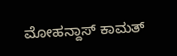ಮೋಹನ್ದಾಸ್ ಕಾಮತ್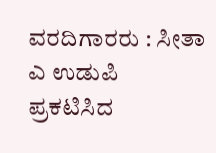ವರದಿಗಾರರು : ಸೀತಾ ಎ ಉಡುಪಿ
ಪ್ರಕಟಿಸಿದ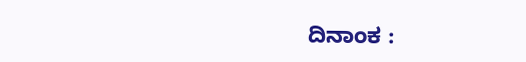ದಿನಾಂಕ :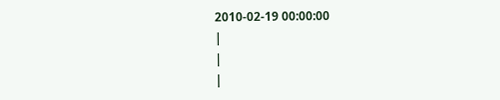2010-02-19 00:00:00
|
|
|